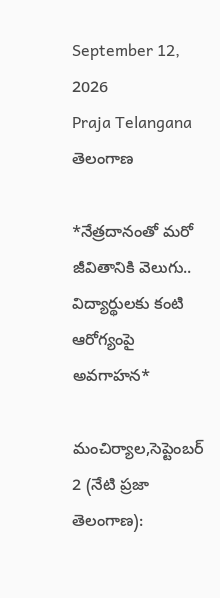September 12, 2026
Praja Telangana
తెలంగాణ

*నేత్రదానంతో మరో జీవితానికి వెలుగు.. విద్యార్థులకు కంటి ఆరోగ్యంపై అవగాహన*

మంచిర్యాల,సెప్టెంబర్ 2 (నేటి ప్రజా తెలంగాణ):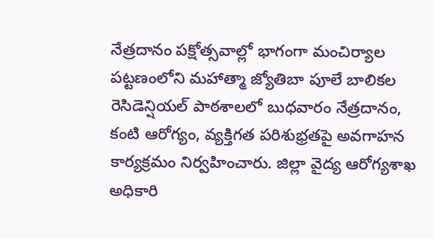నేత్రదానం పక్షోత్సవాల్లో భాగంగా మంచిర్యాల పట్టణంలోని మహాత్మా జ్యోతిబా పూలే బాలికల రెసిడెన్షియల్ పాఠశాలలో బుధవారం నేత్రదానం, కంటి ఆరోగ్యం, వ్యక్తిగత పరిశుభ్రతపై అవగాహన కార్యక్రమం నిర్వహించారు. జిల్లా వైద్య ఆరోగ్యశాఖ అధికారి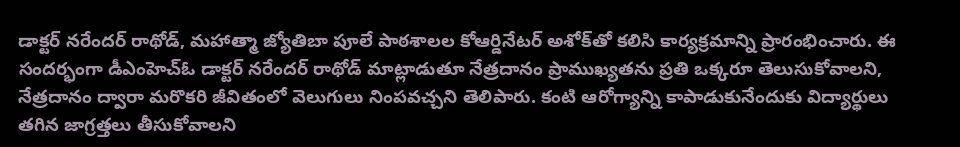డాక్టర్ నరేందర్ రాథోడ్, మహాత్మా జ్యోతిబా పూలే పాఠశాలల కోఆర్డినేటర్ అశోక్‌తో కలిసి కార్యక్రమాన్ని ప్రారంభించారు. ఈ సందర్భంగా డీఎంహెచ్‌ఓ డాక్టర్ నరేందర్ రాథోడ్ మాట్లాడుతూ నేత్రదానం ప్రాముఖ్యతను ప్రతి ఒక్కరూ తెలుసుకోవాలని, నేత్రదానం ద్వారా మరొకరి జీవితంలో వెలుగులు నింపవచ్చని తెలిపారు. కంటి ఆరోగ్యాన్ని కాపాడుకునేందుకు విద్యార్థులు తగిన జాగ్రత్తలు తీసుకోవాలని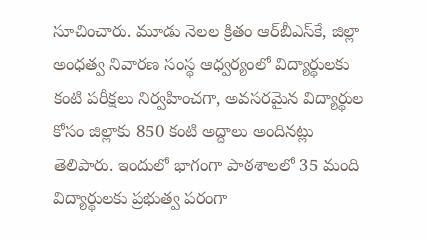సూచించారు. మూడు నెలల క్రితం ఆర్‌బీఎస్‌కే, జిల్లా అంధత్వ నివారణ సంస్థ ఆధ్వర్యంలో విద్యార్థులకు కంటి పరీక్షలు నిర్వహించగా, అవసరమైన విద్యార్థుల కోసం జిల్లాకు 850 కంటి అద్దాలు అందినట్లు తెలిపారు. ఇందులో భాగంగా పాఠశాలలో 35 మంది విద్యార్థులకు ప్రభుత్వ పరంగా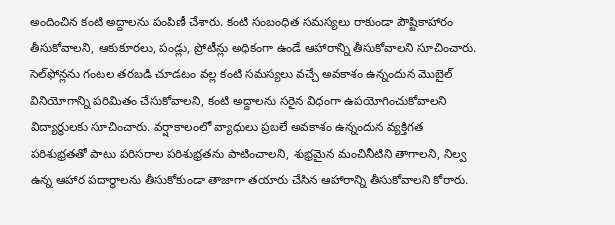అందించిన కంటి అద్దాలను పంపిణీ చేశారు. కంటి సంబంధిత సమస్యలు రాకుండా పౌష్టికాహారం తీసుకోవాలని, ఆకుకూరలు, పండ్లు, ప్రోటీన్లు అధికంగా ఉండే ఆహారాన్ని తీసుకోవాలని సూచించారు. సెల్‌ఫోన్లను గంటల తరబడి చూడటం వల్ల కంటి సమస్యలు వచ్చే అవకాశం ఉన్నందున మొబైల్ వినియోగాన్ని పరిమితం చేసుకోవాలని, కంటి అద్దాలను సరైన విధంగా ఉపయోగించుకోవాలని విద్యార్థులకు సూచించారు. వర్షాకాలంలో వ్యాధులు ప్రబలే అవకాశం ఉన్నందున వ్యక్తిగత పరిశుభ్రతతో పాటు పరిసరాల పరిశుభ్రతను పాటించాలని, శుభ్రమైన మంచినీటిని తాగాలని, నిల్వ ఉన్న ఆహార పదార్థాలను తీసుకోకుండా తాజాగా తయారు చేసిన ఆహారాన్ని తీసుకోవాలని కోరారు.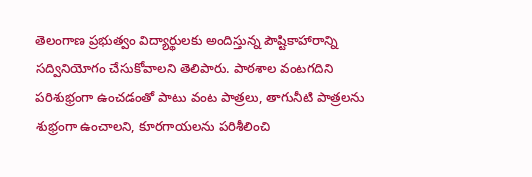తెలంగాణ ప్రభుత్వం విద్యార్థులకు అందిస్తున్న పౌష్టికాహారాన్ని సద్వినియోగం చేసుకోవాలని తెలిపారు. పాఠశాల వంటగదిని పరిశుభ్రంగా ఉంచడంతో పాటు వంట పాత్రలు, తాగునీటి పాత్రలను శుభ్రంగా ఉంచాలని, కూరగాయలను పరిశీలించి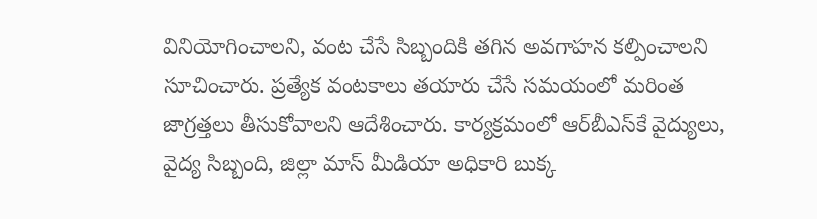వినియోగించాలని, వంట చేసే సిబ్బందికి తగిన అవగాహన కల్పించాలని సూచించారు. ప్రత్యేక వంటకాలు తయారు చేసే సమయంలో మరింత జాగ్రత్తలు తీసుకోవాలని ఆదేశించారు. కార్యక్రమంలో ఆర్‌బీఎస్‌కే వైద్యులు, వైద్య సిబ్బంది, జిల్లా మాస్ మీడియా అధికారి బుక్క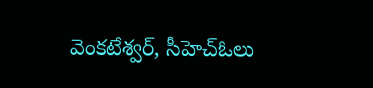వెంకటేశ్వర్, సీహెచ్‌ఓలు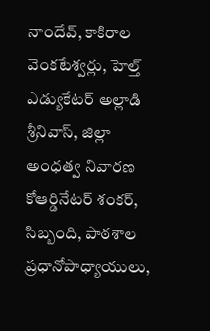నాందేవ్, కాకిరాల వెంకటేశ్వర్లు, హెల్త్ ఎడ్యుకేటర్ అల్లాడి శ్రీనివాస్, జిల్లా అంధత్వ నివారణ కోఆర్డినేటర్ శంకర్, సిబ్బంది, పాఠశాల ప్రధానోపాధ్యాయులు,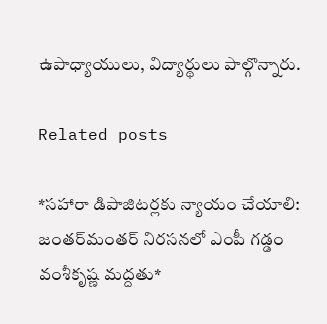ఉపాధ్యాయులు, విద్యార్థులు పాల్గొన్నారు.

Related posts

*సహారా డిపాజిటర్లకు న్యాయం చేయాలి: జంతర్‌మంతర్ నిరసనలో ఎంపీ గడ్డం వంశీకృష్ణ మద్దతు*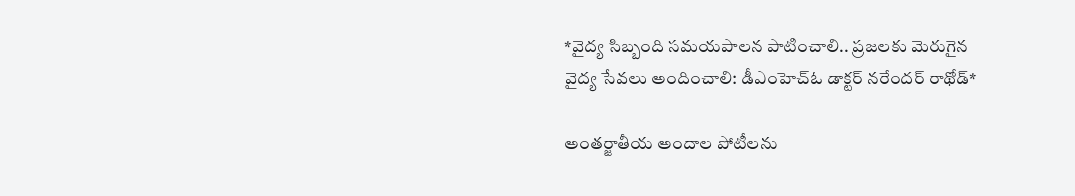*వైద్య సిబ్బంది సమయపాలన పాటించాలి.. ప్రజలకు మెరుగైన వైద్య సేవలు అందించాలి: డీఎంహెచ్‌ఓ డాక్టర్ నరేందర్ రాథోడ్*

అంతర్జాతీయ అందాల పోటీలను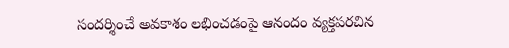సందర్శించే అవకాశం లభించడంపై ఆనందం వ్యక్తపరచిన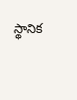స్థానిక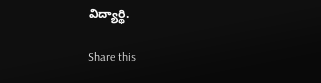విద్యార్థి.

Share this